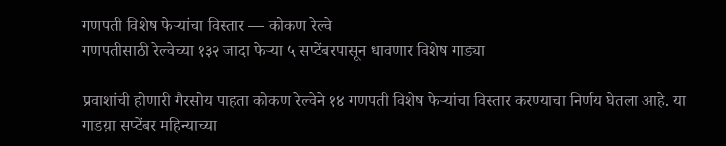गणपती विशेष फेऱ्यांचा विस्तार — कोकण रेल्वे
गणपतीसाठी रेल्वेच्या १३२ जादा फेऱ्या ५ सप्टेंबरपासून धावणार विशेष गाड्या

प्रवाशांची होणारी गैरसोय पाहता कोकण रेल्वेने १४ गणपती विशेष फेऱ्यांचा विस्तार करण्याचा निर्णय घेतला आहे. या गाडय़ा सप्टेंबर महिन्याच्या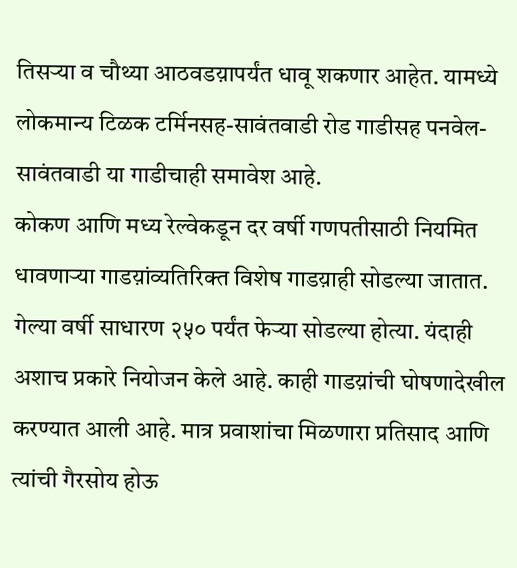तिसऱ्या व चौथ्या आठवडय़ापर्यंत धावू शकणार आहेत. यामध्ये लोकमान्य टिळक टर्मिनसह-सावंतवाडी रोड गाडीसह पनवेल-सावंतवाडी या गाडीचाही समावेश आहे.
कोकण आणि मध्य रेल्वेकडून दर वर्षी गणपतीसाठी नियमित धावणाऱ्या गाडय़ांव्यतिरिक्त विशेष गाडय़ाही सोडल्या जातात. गेल्या वर्षी साधारण २५० पर्यंत फेऱ्या सोडल्या होत्या. यंदाही अशाच प्रकारे नियोजन केले आहे. काही गाडय़ांची घोषणादेखील करण्यात आली आहे. मात्र प्रवाशांचा मिळणारा प्रतिसाद आणि त्यांची गैरसोय होऊ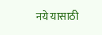नये यासाठी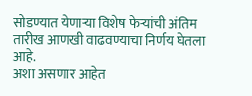सोडण्यात येणाऱ्या विशेष फेऱ्यांची अंतिम तारीख आणखी वाढवण्याचा निर्णय घेतला आहे.
अशा असणार आहेत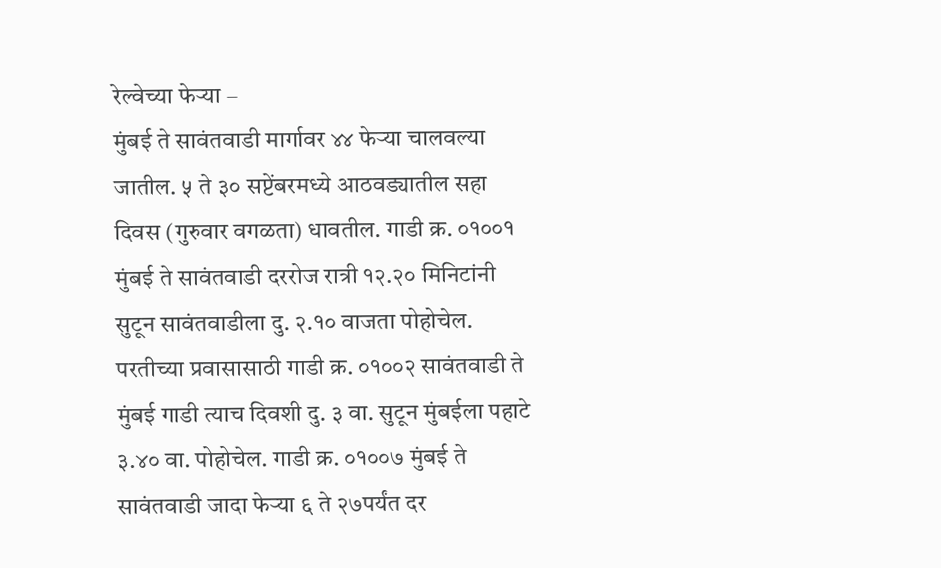रेल्वेच्या फेऱ्या –
मुंबई ते सावंतवाडी मार्गावर ४४ फेऱ्या चालवल्या जातील. ५ ते ३० सप्टेंबरमध्ये आठवड्यातील सहा दिवस (गुरुवार वगळता) धावतील. गाडी क्र. ०१००१ मुंबई ते सावंतवाडी दररोज रात्री १२.२० मिनिटांनी सुटून सावंतवाडीला दु. २.१० वाजता पोहोचेल. परतीच्या प्रवासासाठी गाडी क्र. ०१००२ सावंतवाडी ते मुंबई गाडी त्याच दिवशी दु. ३ वा. सुटून मुंबईला पहाटे ३.४० वा. पोहोचेल. गाडी क्र. ०१००७ मुंबई ते सावंतवाडी जादा फेऱ्या ६ ते २७पर्यंत दर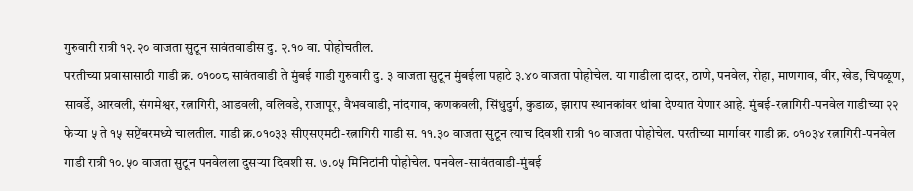गुरुवारी रात्री १२.२० वाजता सुटून सावंतवाडीस दु. २.१० वा. पोहोचतील.
परतीच्या प्रवासासाठी गाडी क्र. ०१००८ सावंतवाडी ते मुंबई गाडी गुरुवारी दु. ३ वाजता सुटून मुंबईला पहाटे ३.४० वाजता पोहोचेल. या गाडीला दादर, ठाणे, पनवेल, रोहा, माणगाव, वीर, खेड, चिपळूण, सावर्डे, आरवली, संगमेश्वर, रत्नागिरी, आडवली, वलिवडे, राजापूर, वैभववाडी, नांदगाव, कणकवली, सिंधुदुर्ग, कुडाळ, झाराप स्थानकांवर थांबा देण्यात येणार आहे. मुंबई-रत्नागिरी-पनवेल गाडीच्या २२ फेऱ्या ५ ते १५ सप्टेंबरमध्ये चालतील. गाडी क्र.०१०३३ सीएसएमटी-रत्नागिरी गाडी स. ११.३० वाजता सुटून त्याच दिवशी रात्री १० वाजता पोहोचेल. परतीच्या मार्गावर गाडी क्र. ०१०३४ रत्नागिरी-पनवेल गाडी रात्री १०.५० वाजता सुटून पनवेलला दुसऱ्या दिवशी स. ७.०५ मिनिटांनी पोहोचेल. पनवेल-सावंतवाडी-मुंबई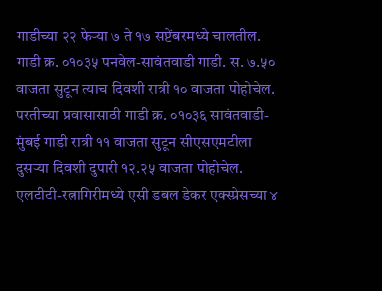गाडीच्या २२ फेऱ्या ७ ते १७ सप्टेंबरमध्ये चालतील.
गाडी क्र. ०१०३५ पनवेल-सावंतवाडी गाडी. स. ७.५० वाजता सुटून त्याच दिवशी रात्री १० वाजता पोहोचेल. परतीच्या प्रवासासाठी गाडी क्र. ०१०३६ सावंतवाडी-मुंबई गाडी रात्री ११ वाजता सुटून सीएसएमटीला दुसऱ्या दिवशी दुपारी १२.२५ वाजता पोहोचेल. एलटीटी-रत्नागिरीमध्ये एसी डबल डेकर एक्स्प्रेसच्या ४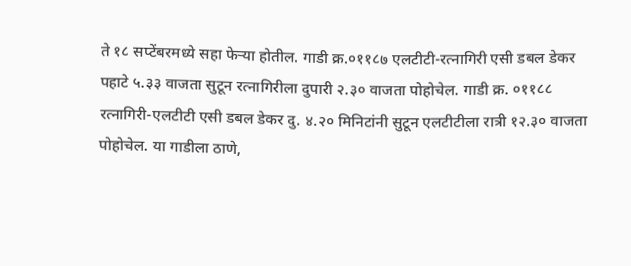ते १८ सप्टेंबरमध्ये सहा फेऱ्या होतील. गाडी क्र.०११८७ एलटीटी-रत्नागिरी एसी डबल डेकर पहाटे ५.३३ वाजता सुटून रत्नागिरीला दुपारी २.३० वाजता पोहोचेल. गाडी क्र. ०११८८ रत्नागिरी-एलटीटी एसी डबल डेकर दु. ४.२० मिनिटांनी सुटून एलटीटीला रात्री १२.३० वाजता पोहोचेल. या गाडीला ठाणे,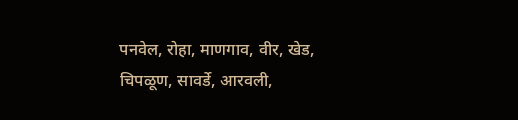पनवेल, रोहा, माणगाव, वीर, खेड, चिपळूण, सावर्डे, आरवली,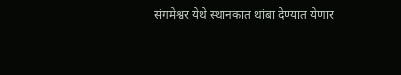संगमेश्वर येथे स्थानकात थांबा देण्यात येणार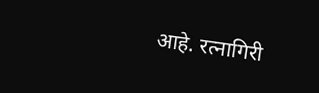आहे. रत्नागिरी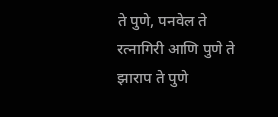ते पुणे, पनवेल ते रत्नागिरी आणि पुणे ते झाराप ते पुणे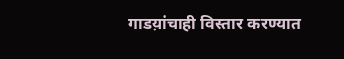गाडय़ांचाही विस्तार करण्यात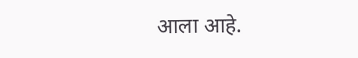आला आहे.